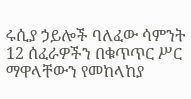ሩሲያ ኃይሎች ባለፈው ሳምንት 12 ሰፈራዎችን በቁጥጥር ሥር ማዋላቸውን የመከላከያ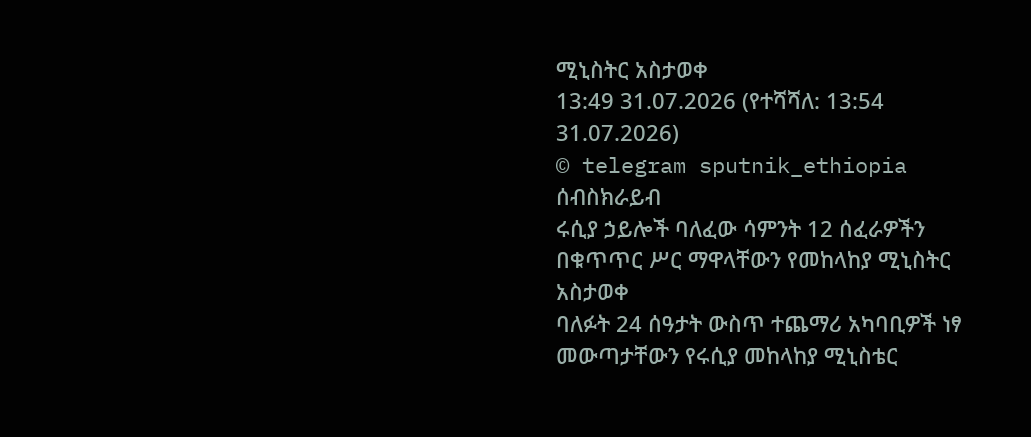ሚኒስትር አስታወቀ
13:49 31.07.2026 (የተሻሻለ: 13:54 31.07.2026)
© telegram sputnik_ethiopia
ሰብስክራይብ
ሩሲያ ኃይሎች ባለፈው ሳምንት 12 ሰፈራዎችን በቁጥጥር ሥር ማዋላቸውን የመከላከያ ሚኒስትር አስታወቀ
ባለፉት 24 ሰዓታት ውስጥ ተጨማሪ አካባቢዎች ነፃ መውጣታቸውን የሩሲያ መከላከያ ሚኒስቴር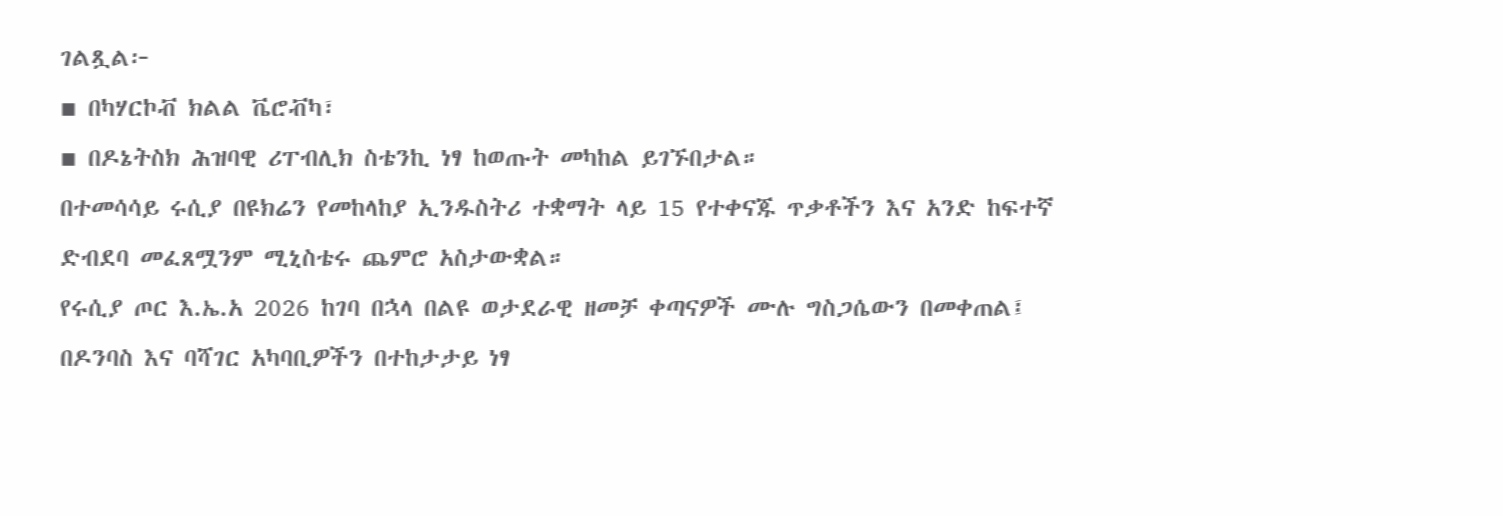ገልጿል፦
▪ በካሃርኮቭ ክልል ቬሮቭካ፣
▪ በዶኔትስክ ሕዝባዊ ሪፐብሊክ ስቴንኪ ነፃ ከወጡት መካከል ይገኙበታል።
በተመሳሳይ ሩሲያ በዩክሬን የመከላከያ ኢንዱስትሪ ተቋማት ላይ 15 የተቀናጁ ጥቃቶችን እና አንድ ከፍተኛ ድብደባ መፈጸሟንም ሚኒስቴሩ ጨምሮ አስታውቋል።
የሩሲያ ጦር እ.ኤ.አ 2026 ከገባ በኋላ በልዩ ወታደራዊ ዘመቻ ቀጣናዎች ሙሉ ግስጋሴውን በመቀጠል፤ በዶንባስ እና ባሻገር አካባቢዎችን በተከታታይ ነፃ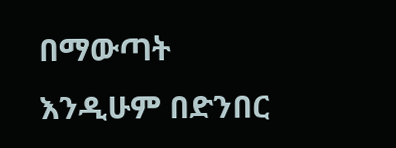በማውጣት እንዲሁም በድንበር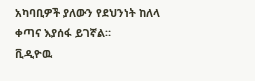አካባቢዎች ያለውን የደህንነት ከለላ ቀጣና እያሰፋ ይገኛል።
ቪዲዮዉ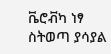ቬሮቭካ ነፃ ስትወጣ ያሳያል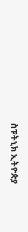ስፑትኒክ ኢትዮጵያ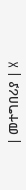| መተግበሪያ | X